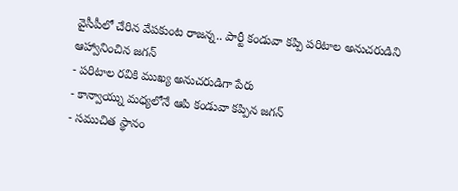వైసీపీలో చేరిన వేపకుంట రాజన్న.. పార్టీ కండువా కప్పి పరిటాల అనుచరుడిని ఆహ్వానించిన జగన్
- పరిటాల రవికి ముఖ్య అనుచరుడిగా పేరు
- కాన్వాయ్ను మధ్యలోనే ఆపి కండువా కప్పిన జగన్
- సముచిత స్థానం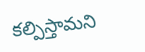కల్పిస్తామని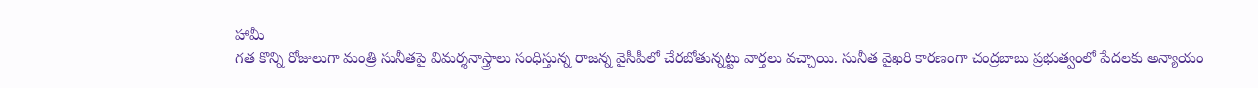హామీ
గత కొన్ని రోజులుగా మంత్రి సునీతపై విమర్శనాస్త్రాలు సంధిస్తున్న రాజన్న వైసీపీలో చేరబోతున్నట్టు వార్తలు వచ్చాయి. సునీత వైఖరి కారణంగా చంద్రబాబు ప్రభుత్వంలో పేదలకు అన్యాయం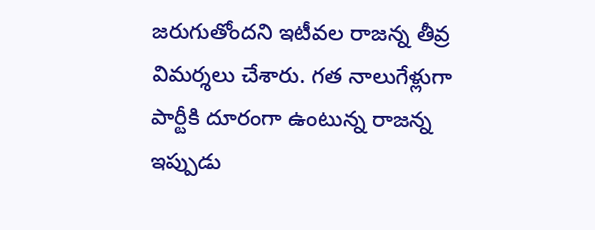జరుగుతోందని ఇటీవల రాజన్న తీవ్ర విమర్శలు చేశారు. గత నాలుగేళ్లుగా పార్టీకి దూరంగా ఉంటున్న రాజన్న ఇప్పుడు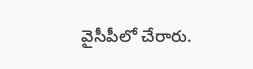వైసీపీలో చేరారు.